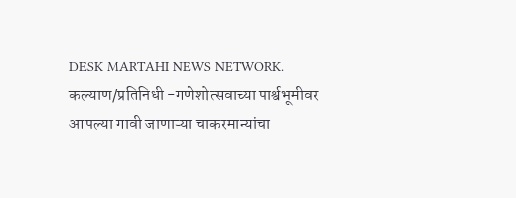DESK MARTAHI NEWS NETWORK.
कल्याण/प्रतिनिधी -गणेशोत्सवाच्या पार्श्वभूमीवर आपल्या गावी जाणाऱ्या चाकरमान्यांचा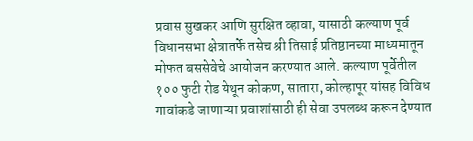प्रवास सुखकर आणि सुरक्षित व्हावा, यासाठी कल्याण पूर्व विधानसभा क्षेत्रातर्फे तसेच श्री तिसाई प्रतिष्ठानच्या माध्यमातून मोफत बससेवेचे आयोजन करण्यात आले. कल्याण पूर्वेतील १०० फुटी रोड येथून कोकण, सातारा, कोल्हापूर यांसह विविध गावांकडे जाणाऱ्या प्रवाशांसाठी ही सेवा उपलब्ध करून देण्यात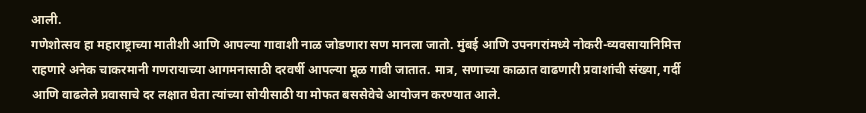आली.
गणेशोत्सव हा महाराष्ट्राच्या मातीशी आणि आपल्या गावाशी नाळ जोडणारा सण मानला जातो. मुंबई आणि उपनगरांमध्ये नोकरी-व्यवसायानिमित्त राहणारे अनेक चाकरमानी गणरायाच्या आगमनासाठी दरवर्षी आपल्या मूळ गावी जातात. मात्र, सणाच्या काळात वाढणारी प्रवाशांची संख्या, गर्दी आणि वाढलेले प्रवासाचे दर लक्षात घेता त्यांच्या सोयीसाठी या मोफत बससेवेचे आयोजन करण्यात आले.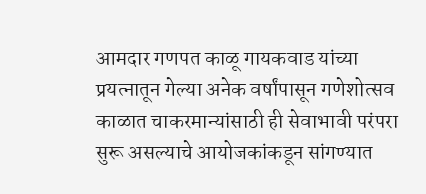आमदार गणपत काळू गायकवाड यांच्या प्रयत्नातून गेल्या अनेक वर्षांपासून गणेशोत्सव काळात चाकरमान्यांसाठी ही सेवाभावी परंपरा सुरू असल्याचे आयोजकांकडून सांगण्यात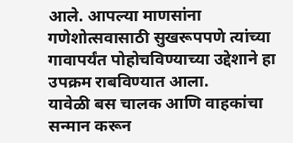आले. आपल्या माणसांना गणेशोत्सवासाठी सुखरूपपणे त्यांच्या गावापर्यंत पोहोचविण्याच्या उद्देशाने हा उपक्रम राबविण्यात आला.
यावेळी बस चालक आणि वाहकांचा सन्मान करून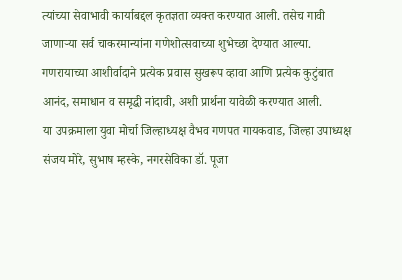त्यांच्या सेवाभावी कार्याबद्दल कृतज्ञता व्यक्त करण्यात आली. तसेच गावी जाणाऱ्या सर्व चाकरमान्यांना गणेशोत्सवाच्या शुभेच्छा देण्यात आल्या. गणरायाच्या आशीर्वादाने प्रत्येक प्रवास सुखरूप व्हावा आणि प्रत्येक कुटुंबात आनंद, समाधान व समृद्धी नांदावी, अशी प्रार्थना यावेळी करण्यात आली.
या उपक्रमाला युवा मोर्चा जिल्हाध्यक्ष वैभव गणपत गायकवाड, जिल्हा उपाध्यक्ष संजय मोरे, सुभाष म्हस्के, नगरसेविका डॉ. पूजा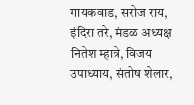गायकवाड, सरोज राय, इंदिरा तरे, मंडळ अध्यक्ष नितेश म्हात्रे, विजय उपाध्याय, संतोष शेलार,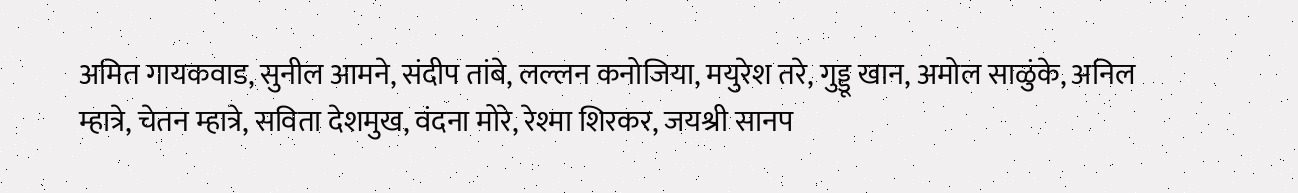अमित गायकवाड, सुनील आमने, संदीप तांबे, लल्लन कनोजिया, मयुरेश तरे, गुड्डू खान, अमोल साळुंके, अनिल म्हात्रे, चेतन म्हात्रे, सविता देशमुख, वंदना मोरे, रेश्मा शिरकर, जयश्री सानप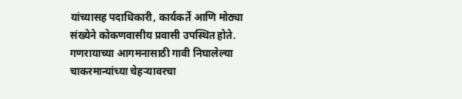यांच्यासह पदाधिकारी, कार्यकर्ते आणि मोठ्या संख्येने कोकणवासीय प्रवासी उपस्थित होते.
गणरायाच्या आगमनासाठी गावी निघालेल्या चाकरमान्यांच्या चेहऱ्यावरचा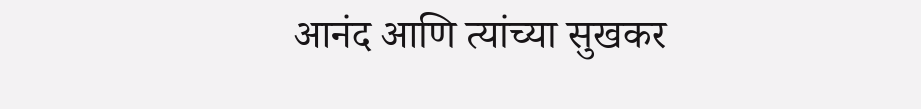आनंद आणि त्यांच्या सुखकर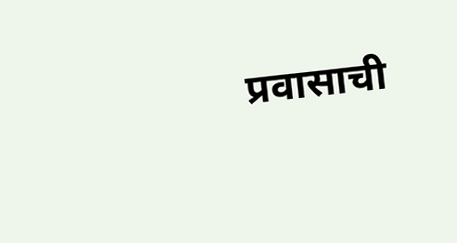प्रवासाची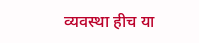व्यवस्था हीच या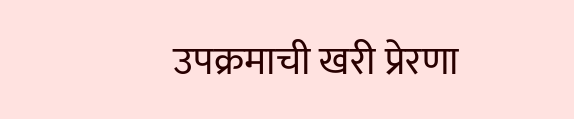उपक्रमाची खरी प्रेरणा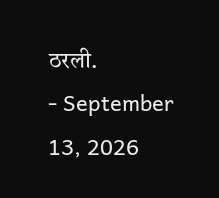ठरली.
- September 13, 2026